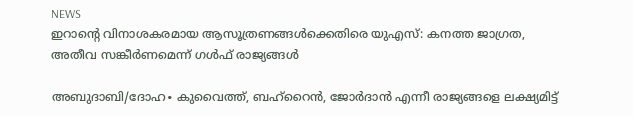NEWS
ഇറാന്റെ വിനാശകരമായ ആസൂത്രണങ്ങൾക്കെതിരെ യുഎസ്: കനത്ത ജാഗ്രത, അതീവ സങ്കീർണമെന്ന് ഗൾഫ് രാജ്യങ്ങൾ

അബുദാബി/ദോഹ∙ കുവൈത്ത്, ബഹ്റൈൻ, ജോർദാൻ എന്നീ രാജ്യങ്ങളെ ലക്ഷ്യമിട്ട്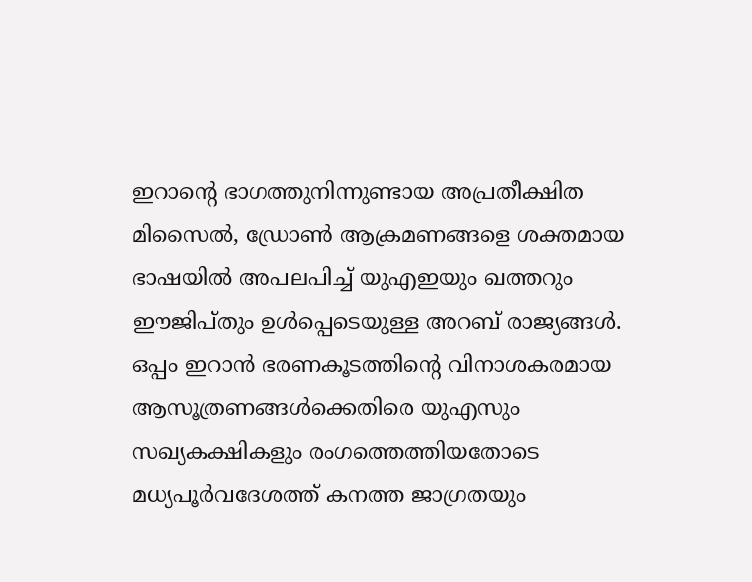ഇറാന്റെ ഭാഗത്തുനിന്നുണ്ടായ അപ്രതീക്ഷിത മിസൈൽ, ഡ്രോൺ ആക്രമണങ്ങളെ ശക്തമായ ഭാഷയിൽ അപലപിച്ച് യുഎഇയും ഖത്തറും ഈജിപ്തും ഉൾപ്പെടെയുള്ള അറബ് രാജ്യങ്ങൾ. ഒപ്പം ഇറാൻ ഭരണകൂടത്തിന്റെ വിനാശകരമായ ആസൂത്രണങ്ങൾക്കെതിരെ യുഎസും സഖ്യകക്ഷികളും രംഗത്തെത്തിയതോടെ മധ്യപൂർവദേശത്ത് കനത്ത ജാഗ്രതയും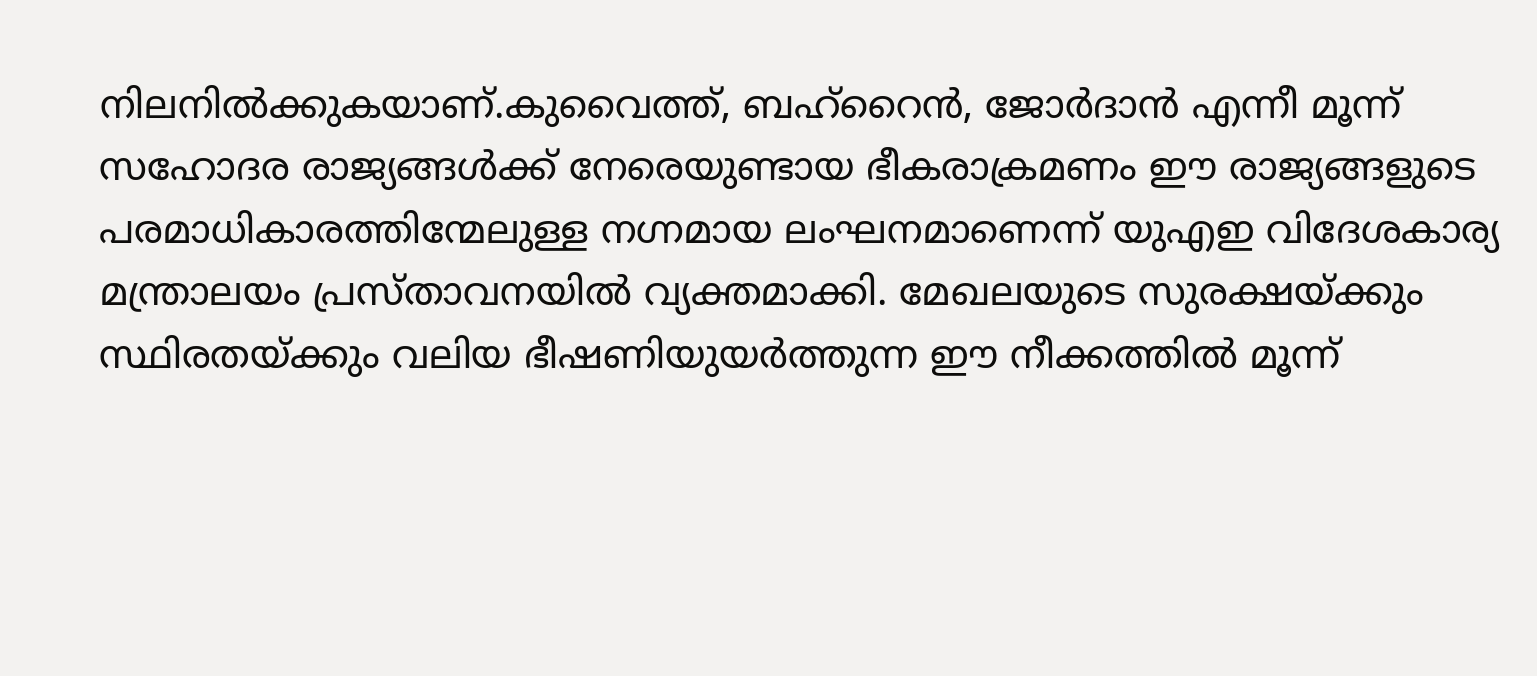നിലനിൽക്കുകയാണ്.കുവൈത്ത്, ബഹ്റൈൻ, ജോർദാൻ എന്നീ മൂന്ന് സഹോദര രാജ്യങ്ങൾക്ക് നേരെയുണ്ടായ ഭീകരാക്രമണം ഈ രാജ്യങ്ങളുടെ പരമാധികാരത്തിന്മേലുള്ള നഗ്നമായ ലംഘനമാണെന്ന് യുഎഇ വിദേശകാര്യ മന്ത്രാലയം പ്രസ്താവനയിൽ വ്യക്തമാക്കി. മേഖലയുടെ സുരക്ഷയ്ക്കും സ്ഥിരതയ്ക്കും വലിയ ഭീഷണിയുയർത്തുന്ന ഈ നീക്കത്തിൽ മൂന്ന്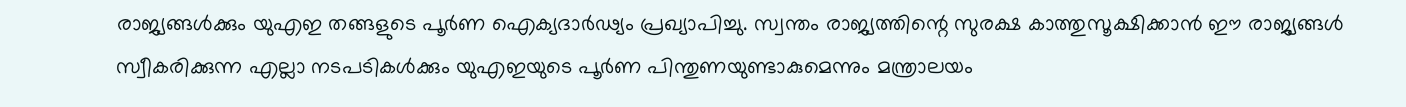രാജ്യങ്ങൾക്കും യുഎഇ തങ്ങളുടെ പൂർണ ഐക്യദാർഢ്യം പ്രഖ്യാപിച്ചു. സ്വന്തം രാജ്യത്തിന്റെ സുരക്ഷ കാത്തുസൂക്ഷിക്കാൻ ഈ രാജ്യങ്ങൾ സ്വീകരിക്കുന്ന എല്ലാ നടപടികൾക്കും യുഎഇയുടെ പൂർണ പിന്തുണയുണ്ടാകുമെന്നും മന്ത്രാലയം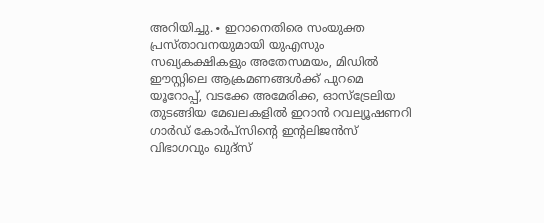അറിയിച്ചു.∙ ഇറാനെതിരെ സംയുക്ത പ്രസ്താവനയുമായി യുഎസും സഖ്യകക്ഷികളും അതേസമയം, മിഡിൽ ഈസ്റ്റിലെ ആക്രമണങ്ങൾക്ക് പുറമെ യൂറോപ്പ്, വടക്കേ അമേരിക്ക, ഓസ്ട്രേലിയ തുടങ്ങിയ മേഖലകളിൽ ഇറാൻ റവല്യൂഷണറി ഗാർഡ് കോർപ്സിന്റെ ഇന്റലിജൻസ് വിഭാഗവും ഖുദ്സ്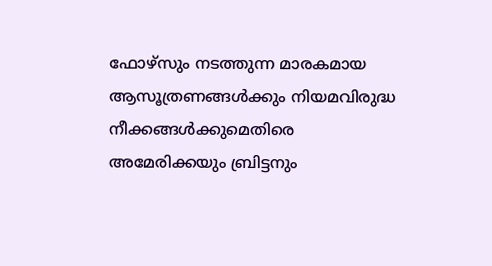ഫോഴ്സും നടത്തുന്ന മാരകമായ ആസൂത്രണങ്ങൾക്കും നിയമവിരുദ്ധ നീക്കങ്ങൾക്കുമെതിരെ അമേരിക്കയും ബ്രിട്ടനും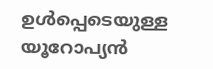ഉൾപ്പെടെയുള്ള യൂറോപ്യൻ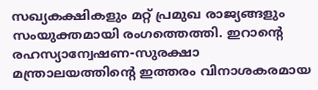സഖ്യകക്ഷികളും മറ്റ് പ്രമുഖ രാജ്യങ്ങളും സംയുക്തമായി രംഗത്തെത്തി. ഇറാന്റെ രഹസ്യാന്വേഷണ-സുരക്ഷാ മന്ത്രാലയത്തിന്റെ ഇത്തരം വിനാശകരമായ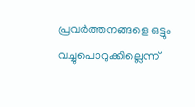പ്രവർത്തനങ്ങളെ ഒട്ടും വച്ചുപൊറുക്കില്ലെന്ന്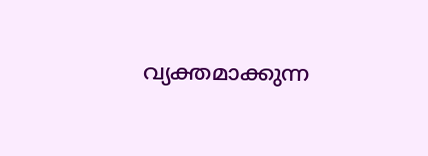വ്യക്തമാക്കുന്ന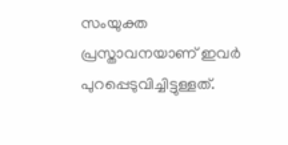സംയുക്ത പ്രസ്താവനയാണ് ഇവർ പുറപ്പെടുവിച്ചിട്ടുള്ളത്.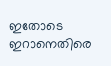ഇതോടെ ഇറാനെതിരെ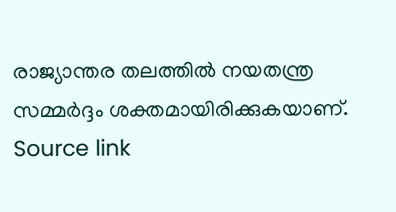രാജ്യാന്തര തലത്തിൽ നയതന്ത്ര സമ്മർദ്ദം ശക്തമായിരിക്കുകയാണ്.
Source link